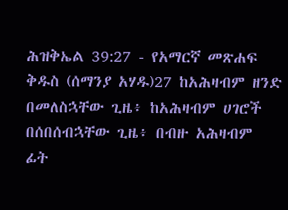ሕዝቅኤል 39:27 - የአማርኛ መጽሐፍ ቅዱስ (ሰማንያ አሃዱ)27 ከአሕዛብም ዘንድ በመለስኋቸው ጊዜ፥ ከአሕዛብም ሀገሮች በሰበሰብኋቸው ጊዜ፥ በብዙ አሕዛብም ፊት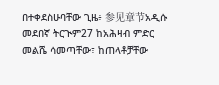በተቀደስሁባቸው ጊዜ፥ 参见章节አዲሱ መደበኛ ትርጒም27 ከአሕዛብ ምድር መልሼ ሳመጣቸው፣ ከጠላቶቻቸው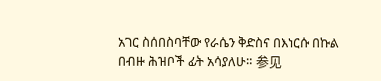አገር ስሰበስባቸው የራሴን ቅድስና በእነርሱ በኩል በብዙ ሕዝቦች ፊት አሳያለሁ። 参见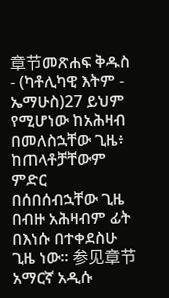章节መጽሐፍ ቅዱስ - (ካቶሊካዊ እትም - ኤማሁስ)27 ይህም የሚሆነው ከአሕዛብ በመለስኋቸው ጊዜ፥ ከጠላቶቻቸውም ምድር በሰበሰብኋቸው ጊዜ በብዙ አሕዛብም ፊት በእነሱ በተቀደስሁ ጊዜ ነው። 参见章节አማርኛ አዲሱ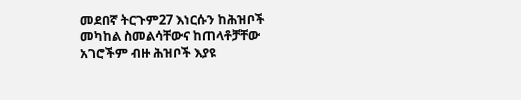መደበኛ ትርጉም27 እነርሱን ከሕዝቦች መካከል ስመልሳቸውና ከጠላቶቻቸው አገሮችም ብዙ ሕዝቦች እያዩ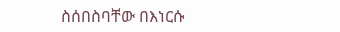ስሰበስባቸው በእነርሱ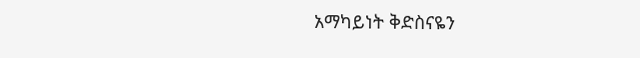አማካይነት ቅድስናዬን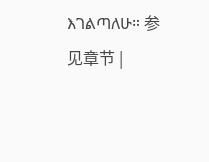እገልጣለሁ። 参见章节 |